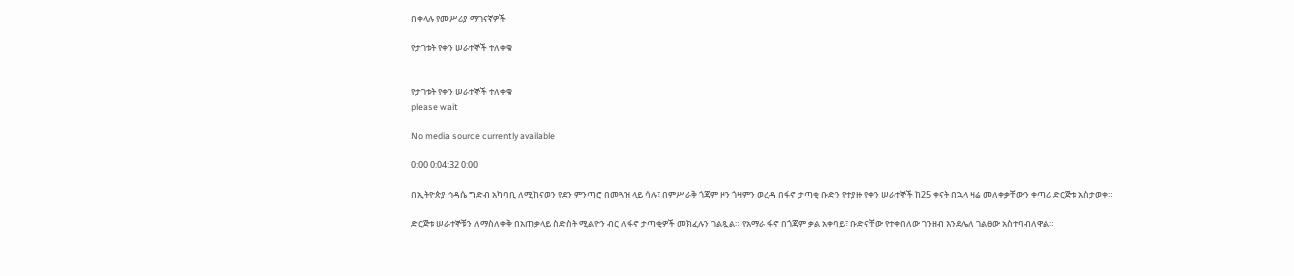በቀላሉ የመሥሪያ ማገናኛዎች

የታገቱት የቀን ሠራተኞች ተለቀቁ


የታገቱት የቀን ሠራተኞች ተለቀቁ
please wait

No media source currently available

0:00 0:04:32 0:00

በኢትዮጵያ ኅዳሴ ግድብ አካባቢ ለሚከናወን የደን ምንጣሮ በመጓዝ ላይ ሳሉ፣ በምሥራቅ ጎጃም ዞን ጎዛምን ወረዳ በፋኖ ታጣቂ ቡድን የተያዙ የቀን ሠራተኞች ከ25 ቀናት በኋላ ዛሬ መለቀቃቸውን ቀጣሪ ድርጅቱ አስታወቀ።

ድርጅቱ ሠራተኞቹን ለማስለቀቅ በአጠቃላይ ስድስት ሚልዮን ብር ለፋኖ ታጣቂዎች መክፈሉን ገልጿል። የአማራ ፋኖ በጎጃም ቃል አቀባይ፣ ቡድናቸው የተቀበለው ገንዘብ እንደሌለ ገልፀው አስተባብለዋል።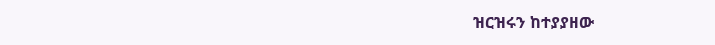ዝርዝሩን ከተያያዘው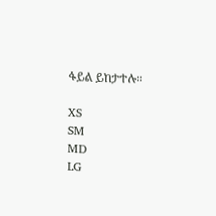ፋይል ይከታተሉ።

XS
SM
MD
LG